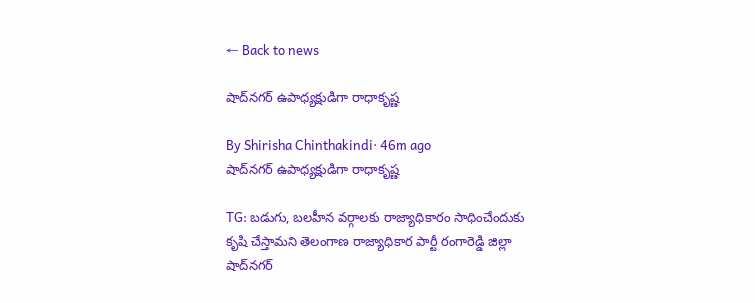← Back to news

షాద్‌నగర్ ఉపాధ్యక్షుడిగా రాధాకృష్ణ

By Shirisha Chinthakindi· 46m ago
షాద్‌నగర్ ఉపాధ్యక్షుడిగా రాధాకృష్ణ

TG: బడుగు, బలహీన వర్గాలకు రాజ్యాధికారం సాధించేందుకు కృషి చేస్తామని తెలంగాణ రాజ్యాధికార పార్టీ రంగారెడ్డి జిల్లా షాద్‌నగర్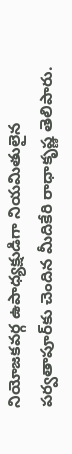నియోజకవర్గ ఉపాధ్యక్షుడిగా నియమితులైన పర్వతాపూర్‌కు చెందిన మీదికేరి రాధాకృష్ణ తెలిపారు.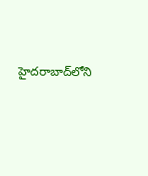హైదరాబాద్‌లోని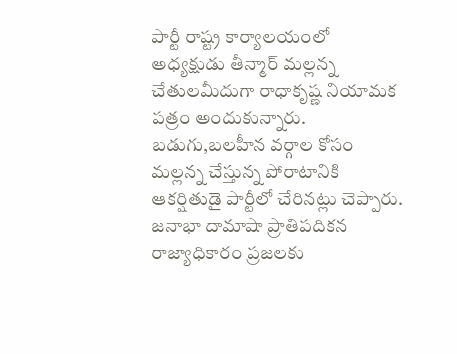పార్టీ రాష్ట్ర కార్యాలయంలో అధ్యక్షుడు తీన్మార్ మల్లన్న చేతులమీదుగా రాధాకృష్ణ నియామక పత్రం అందుకున్నారు. బడుగు,బలహీన వర్గాల కోసం మల్లన్న చేస్తున్న పోరాటానికి ఆకర్షితుడై పార్టీలో చేరినట్లు చెప్పారు. జనాభా దామాషా ప్రాతిపదికన రాజ్యాధికారం ప్రజలకు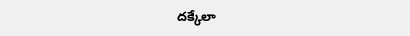దక్కేలా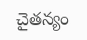చైతన్యం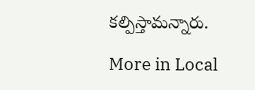కల్పిస్తామన్నారు.

More in Local